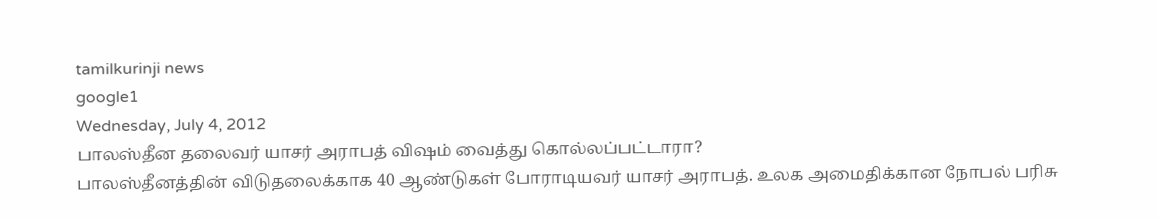tamilkurinji news
google1
Wednesday, July 4, 2012
பாலஸ்தீன தலைவர் யாசர் அராபத் விஷம் வைத்து கொல்லப்பட்டாரா?
பாலஸ்தீனத்தின் விடுதலைக்காக 40 ஆண்டுகள் போராடியவர் யாசர் அராபத். உலக அமைதிக்கான நோபல் பரிசு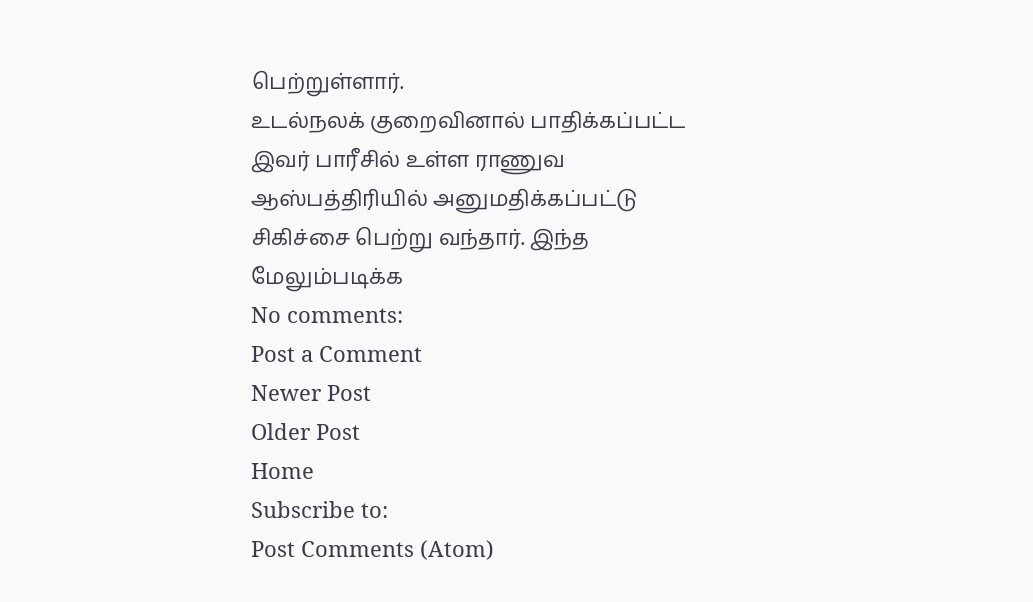பெற்றுள்ளார்.
உடல்நலக் குறைவினால் பாதிக்கப்பட்ட இவர் பாரீசில் உள்ள ராணுவ ஆஸ்பத்திரியில் அனுமதிக்கப்பட்டு சிகிச்சை பெற்று வந்தார். இந்த
மேலும்படிக்க
No comments:
Post a Comment
Newer Post
Older Post
Home
Subscribe to:
Post Comments (Atom)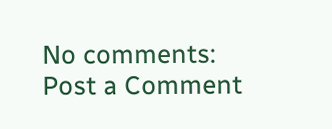No comments:
Post a Comment